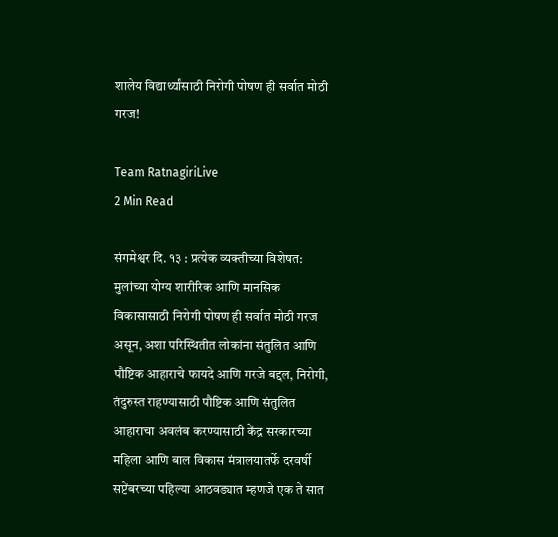शालेय विद्यार्थ्यांसाठी निरोगी पोषण ही सर्वात मोठी गरज!

Team RatnagiriLive
2 Min Read

संगमेश्वर दि. १३ : प्रत्येक व्यक्तीच्या विशेषत: मुलांच्या योग्य शारीरिक आणि मानसिक विकासासाठी निरोगी पोषण ही सर्वात मोठी गरज असून, अशा परिस्थितीत लोकांना संतुलित आणि पौष्टिक आहाराचे फायदे आणि गरजे बद्दल, निरोगी, तंदुरुस्त राहण्यासाठी पौष्टिक आणि संतुलित आहाराचा अवलंब करण्यासाठी केंद्र सरकारच्या महिला आणि बाल विकास मंत्रालयातर्फे दरवर्षी सप्टेंबरच्या पहिल्या आठवड्यात म्हणजे एक ते सात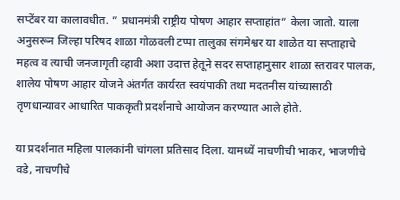सप्टेंबर या कालावधीत. ” प्रधानमंत्री राष्ट्रीय पोषण आहार सप्ताहांत” केला जातो. याला अनुसरून जिल्हा परिषद शाळा गोळवली टप्पा तालुका संगमेश्वर या शाळेत या सप्ताहाचे महत्व व त्याची जनजागृती व्हावी अशा उदात्त हेतूने सदर सप्ताहानुसार शाळा स्तरावर पालक, शालेय पोषण आहार योजने अंतर्गत कार्यरत स्वयंपाकी तथा मदतनीस यांच्यासाठी तृणधान्यावर आधारित पाककृती प्रदर्शनाचे आयोजन करण्यात आले होते.

या प्रदर्शनात महिला पालकांनी चांगला प्रतिसाद दिला. यामध्यें नाचणीची भाकर, भाजणीचे वडे, नाचणीचे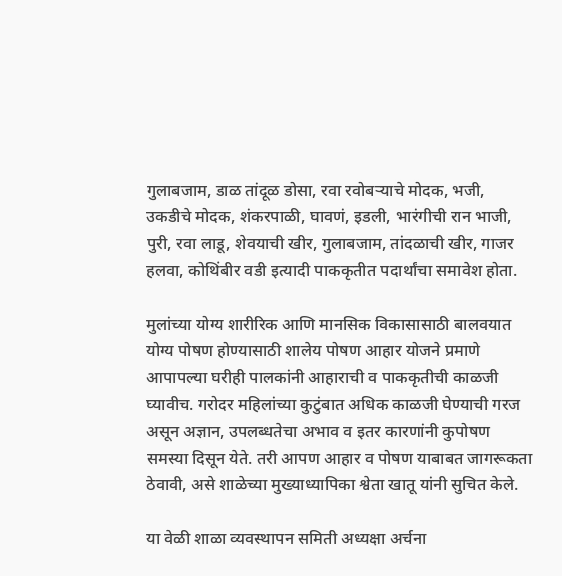गुलाबजाम, डाळ तांदूळ डोसा, रवा रवोबऱ्याचे मोदक, भजी, उकडीचे मोदक, शंकरपाळी, घावणं, इडली, भारंगीची रान भाजी, पुरी, रवा लाडू, शेवयाची खीर, गुलाबजाम, तांदळाची खीर, गाजर हलवा, कोथिंबीर वडी इत्यादी पाककृतीत पदार्थांचा समावेश होता.

मुलांच्या योग्य शारीरिक आणि मानसिक विकासासाठी बालवयात योग्य पोषण होण्यासाठी शालेय पोषण आहार योजने प्रमाणे आपापल्या घरीही पालकांनी आहाराची व पाककृतीची काळजी घ्यावीच. गरोदर महिलांच्या कुटुंबात अधिक काळजी घेण्याची गरज असून अज्ञान, उपलब्धतेचा अभाव व इतर कारणांनी कुपोषण समस्या दिसून येते. तरी आपण आहार व पोषण याबाबत जागरूकता ठेवावी, असे शाळेच्या मुख्याध्यापिका श्वेता खातू यांनी सुचित केले.

या वेळी शाळा व्यवस्थापन समिती अध्यक्षा अर्चना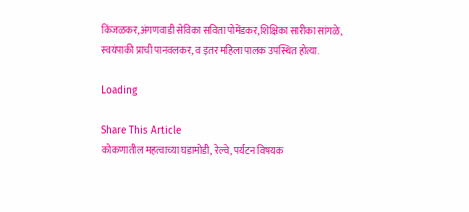किंजळकर,अंगणवाडी सेविका सविता पोमेंडकर,शिक्षिका सारीका सांगळे, स्वयंपाकी प्राची पानवलकर, व इतर महिला पालक उपस्थित होत्या.

Loading

Share This Article
कोकणातील महत्वाच्या घडामोडी, रेल्वे, पर्यटन विषयक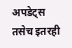अपडेट्स तसेच इतरही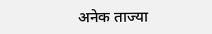अनेक ताज्या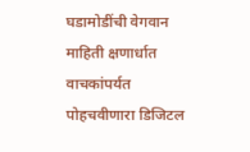घडामोडींची वेगवान माहिती क्षणार्धात वाचकांपर्यत पोहचवीणारा डिजिटल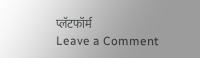प्लॅटफॉर्म
Leave a Comment